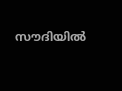സൗദിയില്‍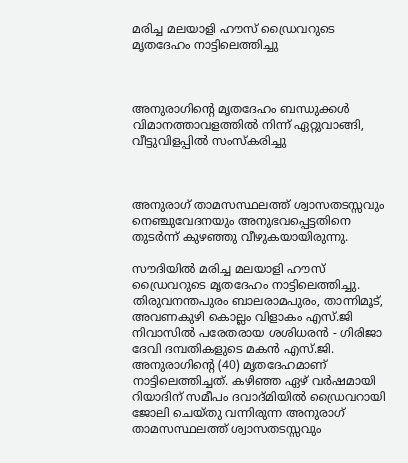മരിച്ച മലയാളി ഹൗസ് ഡ്രൈവറുടെ മൃതദേഹം നാട്ടിലെത്തിച്ചു



അനുരാഗിന്റെ മൃതദേഹം ബന്ധുക്കള്‍ വിമാനത്താവളത്തില്‍ നിന്ന് ഏറ്റുവാങ്ങി, വീട്ടുവിളപ്പില്‍ സംസ്‌കരിച്ചു



അനുരാഗ് താമസസ്ഥലത്ത് ശ്വാസതടസ്സവും നെഞ്ചുവേദനയും അനുഭവപ്പെട്ടതിനെ തുടര്‍ന്ന് കുഴഞ്ഞു വീഴുകയായിരുന്നു.

സൗദിയില്‍ മരിച്ച മലയാളി ഹൗസ് ഡ്രൈവറുടെ മൃതദേഹം നാട്ടിലെത്തിച്ചു. തിരുവനന്തപുരം ബാലരാമപുരം, താന്നിമൂട്, അവണകുഴി കൊല്ലം വിളാകം എസ്.ജി നിവാസില്‍ പരേതരായ ശശിധരന്‍ - ഗിരിജാ ദേവി ദമ്പതികളുടെ മകന്‍ എസ്.ജി. അനുരാഗിന്റെ (40) മൃതദേഹമാണ് നാട്ടിലെത്തിച്ചത്. കഴിഞ്ഞ ഏഴ് വര്‍ഷമായി റിയാദിന് സമീപം ദവാദ്മിയില്‍ ഡ്രൈവറായി ജോലി ചെയ്തു വന്നിരുന്ന അനുരാഗ് താമസസ്ഥലത്ത് ശ്വാസതടസ്സവും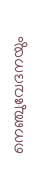നെഞ്ചുവേദനയും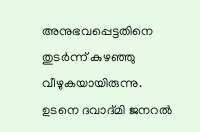അനുഭവപ്പെട്ടതിനെ തുടര്‍ന്ന് കുഴഞ്ഞു വീഴുകയായിരുന്നു. ഉടനെ ദവാദ്മി ജനറല്‍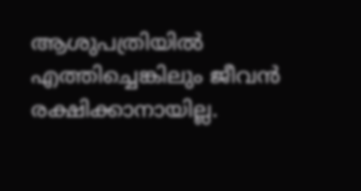ആശുപത്രിയില്‍ എത്തിച്ചെങ്കിലും ജീവന്‍ രക്ഷിക്കാനായില്ല.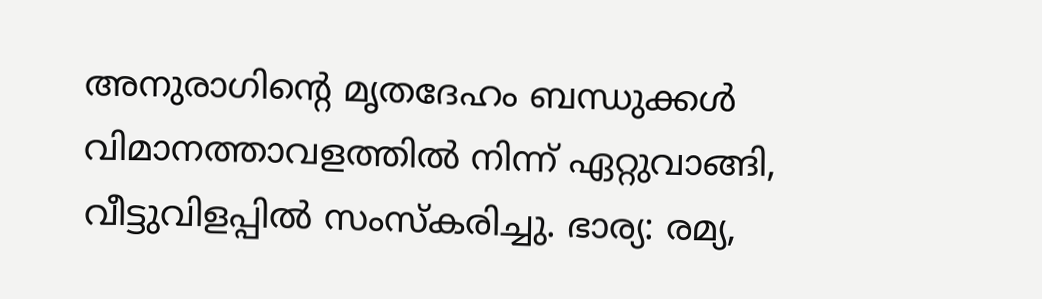അനുരാഗിന്റെ മൃതദേഹം ബന്ധുക്കള്‍ വിമാനത്താവളത്തില്‍ നിന്ന് ഏറ്റുവാങ്ങി, വീട്ടുവിളപ്പില്‍ സംസ്‌കരിച്ചു. ഭാര്യ: രമ്യ,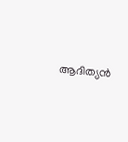ആദിത്യന്‍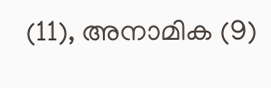(11), അനാമിക (9)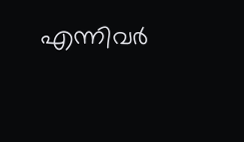എന്നിവര്‍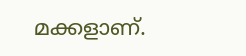മക്കളാണ്.